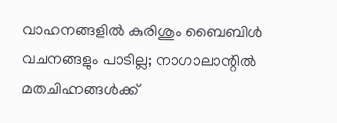വാഹനങ്ങളിൽ കുരിശും ബൈബിൾ വചനങ്ങളും പാടില്ല; നാഗാലാന്റിൽ മതചിഹ്നങ്ങൾക്ക്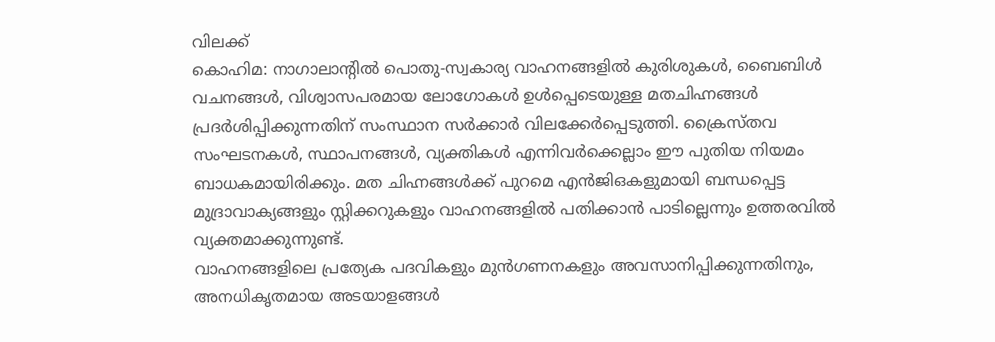വിലക്ക്
കൊഹിമ: നാഗാലാന്റിൽ പൊതു-സ്വകാര്യ വാഹനങ്ങളിൽ കുരിശുകൾ, ബൈബിൾ വചനങ്ങൾ, വിശ്വാസപരമായ ലോഗോകൾ ഉൾപ്പെടെയുള്ള മതചിഹ്നങ്ങൾ പ്രദർശിപ്പിക്കുന്നതിന് സംസ്ഥാന സർക്കാർ വിലക്കേർപ്പെടുത്തി. ക്രൈസ്തവ സംഘടനകൾ, സ്ഥാപനങ്ങൾ, വ്യക്തികൾ എന്നിവർക്കെല്ലാം ഈ പുതിയ നിയമം ബാധകമായിരിക്കും. മത ചിഹ്നങ്ങൾക്ക് പുറമെ എൻജിഒകളുമായി ബന്ധപ്പെട്ട മുദ്രാവാക്യങ്ങളും സ്റ്റിക്കറുകളും വാഹനങ്ങളിൽ പതിക്കാൻ പാടില്ലെന്നും ഉത്തരവിൽ വ്യക്തമാക്കുന്നുണ്ട്.
വാഹനങ്ങളിലെ പ്രത്യേക പദവികളും മുൻഗണനകളും അവസാനിപ്പിക്കുന്നതിനും, അനധികൃതമായ അടയാളങ്ങൾ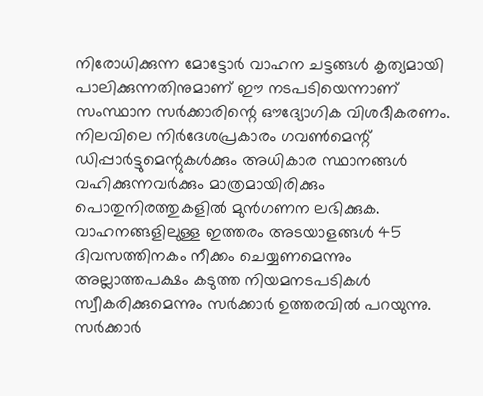നിരോധിക്കുന്ന മോട്ടോർ വാഹന ചട്ടങ്ങൾ കൃത്യമായി പാലിക്കുന്നതിനുമാണ് ഈ നടപടിയെന്നാണ് സംസ്ഥാന സർക്കാരിന്റെ ഔദ്യോഗിക വിശദീകരണം. നിലവിലെ നിർദേശപ്രകാരം ഗവൺമെന്റ് ഡിപ്പാർട്ടുമെന്റുകൾക്കും അധികാര സ്ഥാനങ്ങൾ വഹിക്കുന്നവർക്കും മാത്രമായിരിക്കും പൊതുനിരത്തുകളിൽ മുൻഗണന ലഭിക്കുക. വാഹനങ്ങളിലുള്ള ഇത്തരം അടയാളങ്ങൾ 45 ദിവസത്തിനകം നീക്കം ചെയ്യണമെന്നും അല്ലാത്തപക്ഷം കടുത്ത നിയമനടപടികൾ സ്വീകരിക്കുമെന്നും സർക്കാർ ഉത്തരവിൽ പറയുന്നു.
സർക്കാർ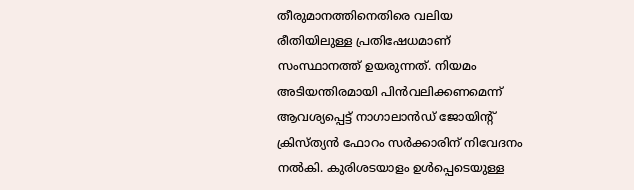തീരുമാനത്തിനെതിരെ വലിയ രീതിയിലുള്ള പ്രതിഷേധമാണ് സംസ്ഥാനത്ത് ഉയരുന്നത്. നിയമം അടിയന്തിരമായി പിൻവലിക്കണമെന്ന് ആവശ്യപ്പെട്ട് നാഗാലാൻഡ് ജോയിന്റ് ക്രിസ്ത്യൻ ഫോറം സർക്കാരിന് നിവേദനം നൽകി. കുരിശടയാളം ഉൾപ്പെടെയുള്ള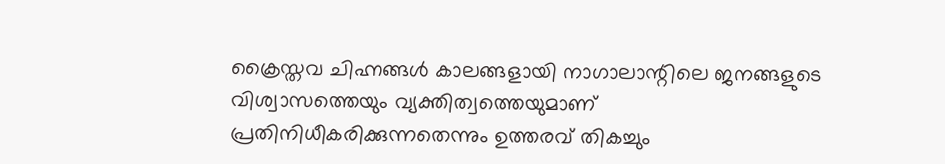ക്രൈസ്തവ ചിഹ്നങ്ങൾ കാലങ്ങളായി നാഗാലാന്റിലെ ജനങ്ങളുടെ വിശ്വാസത്തെയും വ്യക്തിത്വത്തെയുമാണ് പ്രതിനിധീകരിക്കുന്നതെന്നും ഉത്തരവ് തികച്ചും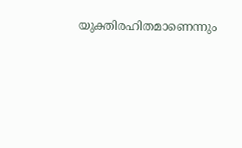യുക്തിരഹിതമാണെന്നും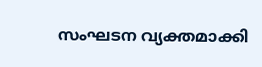സംഘടന വ്യക്തമാക്കി